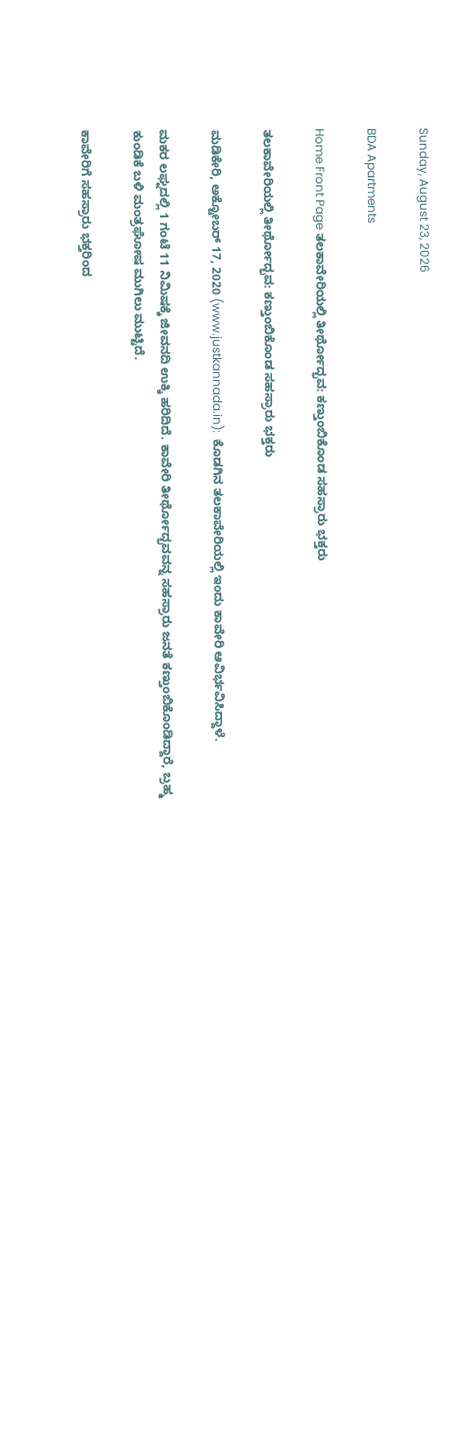Sunday, August 23, 2026

BDA Apartments

Home Front Page ತಲಕಾವೇರಿಯಲ್ಲಿ ತೀರ್ಥೋದ್ಭವ: ಕಣ್ತುಂಬಿಕೊಂಡ ಸಹಸ್ರಾರು ಭಕ್ತರು

ತಲಕಾವೇರಿಯಲ್ಲಿ ತೀರ್ಥೋದ್ಭವ: ಕಣ್ತುಂಬಿಕೊಂಡ ಸಹಸ್ರಾರು ಭಕ್ತರು

ಮಡಿಕೇರಿ, ಅಕ್ಟೋಬರ್ 17, 2020 (www.justkannada.in):  ಕೊಡಗಿನ ತಲಕಾವೇರಿಯಲ್ಲಿ ಇಂದು ಕಾವೇರಿ ಆವಿರ್ಭವಿಸಿದ್ದಾಳೆ.

ಮಕರ ಲಘ್ನದಲ್ಲಿ 1 ಗಂಟೆ‌ 11 ನಿಮಿಷಕ್ಕೆ ಜೀವನದಿ ಉಕ್ಕಿ ಹರಿದಿದೆ. ಕಾವೇರಿ ತೀರ್ಥೋದ್ಭವವನ್ನ ಸಹಸ್ರಾರು ಜನತೆ ಕಣ್ತುಂಬಿಕೊಂಡಿದ್ದಾರೆ, ಬ್ರಹ್ಮ ಕುಂಡಿಕೆ ಬಳಿ‌ ಮಂತ್ರಘೋಷ ಮುಗಿಲು‌ ಮುಟ್ಟಿದೆ.

ಕಾವೇರಿಗೆ ಸಹಸ್ರಾರು ಭಕ್ತರಿಂದ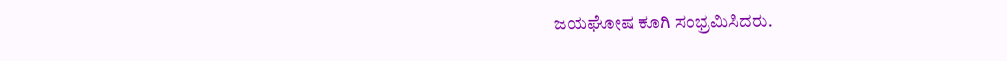ಜಯಘೋಷ ಕೂಗಿ ಸಂಭ್ರಮಿಸಿದರು.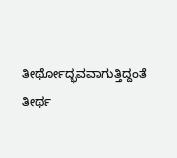ತೀರ್ಥೋದ್ಭವವಾಗುತ್ತಿದ್ದಂತೆ ತೀರ್ಥ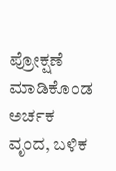ಪ್ರೋಕ್ಷಣೆ ಮಾಡಿಕೊಂಡ ಅರ್ಚಕ ವೃಂದ, ಬಳಿಕ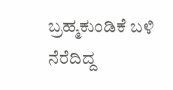ಬ್ರಹ್ಮ‌ಕುಂಡಿಕೆ ಬಳಿ‌ ನೆರೆದಿದ್ದ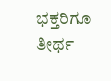ಭಕ್ತರಿಗೂ ತೀರ್ಥ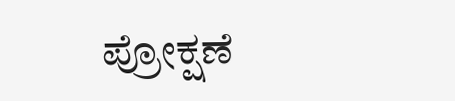ಪ್ರೋಕ್ಷಣೆ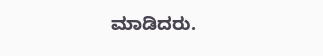ಮಾಡಿದರು.